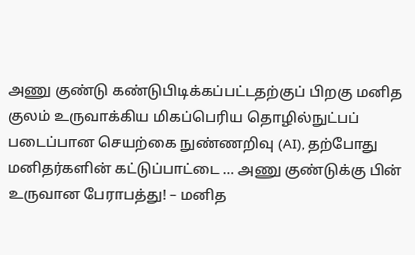அணு குண்டு கண்டுபிடிக்கப்பட்டதற்குப் பிறகு மனித குலம் உருவாக்கிய மிகப்பெரிய தொழில்நுட்பப் படைப்பான செயற்கை நுண்ணறிவு (AI), தற்போது மனிதர்களின் கட்டுப்பாட்டை … அணு குண்டுக்கு பின் உருவான பேராபத்து! – மனித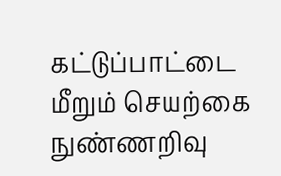கட்டுப்பாட்டை மீறும் செயற்கை நுண்ணறிவு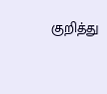குறித்து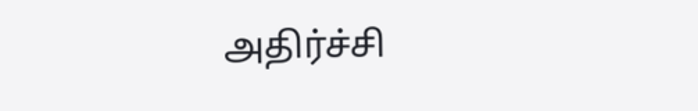அதிர்ச்சி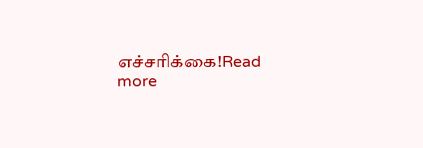எச்சரிக்கை!Read more